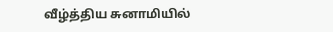வீழ்த்திய சுனாமியில்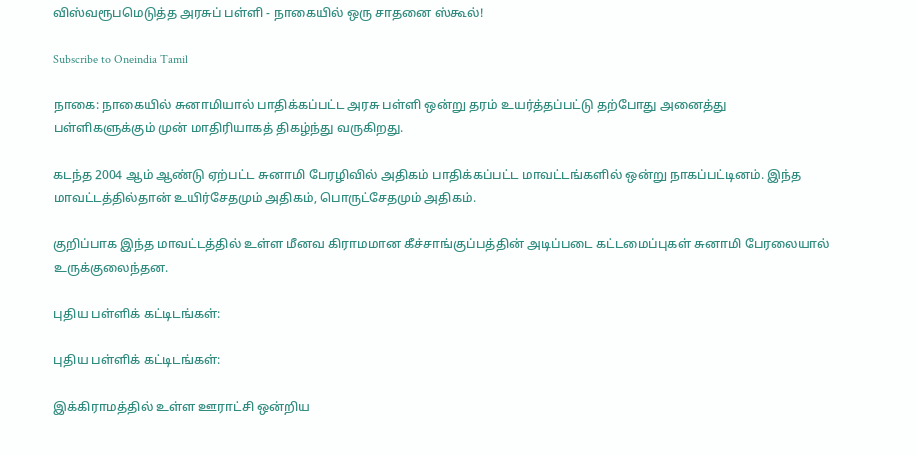விஸ்வரூபமெடுத்த அரசுப் பள்ளி - நாகையில் ஒரு சாதனை ஸ்கூல்!

Subscribe to Oneindia Tamil

நாகை: நாகையில் சுனாமியால் பாதிக்கப்பட்ட அரசு பள்ளி ஒன்று தரம் உயர்த்தப்பட்டு தற்போது அனைத்து பள்ளிகளுக்கும் முன் மாதிரியாகத் திகழ்ந்து வருகிறது.

கடந்த 2004 ஆம் ஆண்டு ஏற்பட்ட சுனாமி பேரழிவில் அதிகம் பாதிக்கப்பட்ட மாவட்டங்களில் ஒன்று நாகப்பட்டினம். இந்த மாவட்டத்தில்தான் உயிர்சேதமும் அதிகம், பொருட்சேதமும் அதிகம்.

குறிப்பாக இந்த மாவட்டத்தில் உள்ள மீனவ கிராமமான கீச்சாங்குப்பத்தின் அடிப்படை கட்டமைப்புகள் சுனாமி பேரலையால் உருக்குலைந்தன.

புதிய பள்ளிக் கட்டிடங்கள்:

புதிய பள்ளிக் கட்டிடங்கள்:

இக்கிராமத்தில் உள்ள ஊராட்சி ஒன்றிய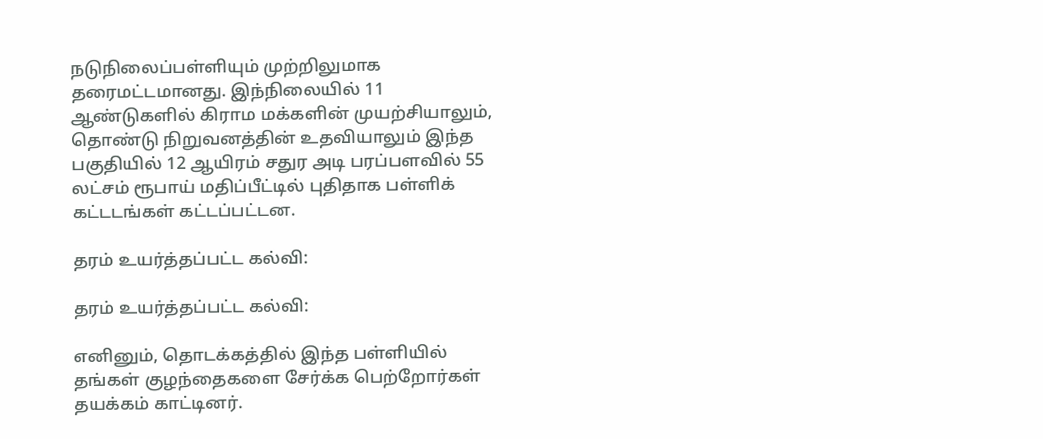நடுநிலைப்பள்ளியும் முற்றிலுமாக தரைமட்டமானது. இந்நிலையில் 11 ஆண்டுகளில் கிராம மக்களின் முயற்சியாலும், தொண்டு நிறுவனத்தின் உதவியாலும் இந்த பகுதியில் 12 ஆயிரம் சதுர அடி பரப்பளவில் 55 லட்சம் ரூபாய் மதிப்பீட்டில் புதிதாக பள்ளிக் கட்டடங்கள் கட்டப்பட்டன.

தரம் உயர்த்தப்பட்ட கல்வி:

தரம் உயர்த்தப்பட்ட கல்வி:

எனினும், தொடக்கத்தில் இந்த பள்ளியில் தங்கள் குழந்தைகளை சேர்க்க பெற்றோர்கள் தயக்கம் காட்டினர்.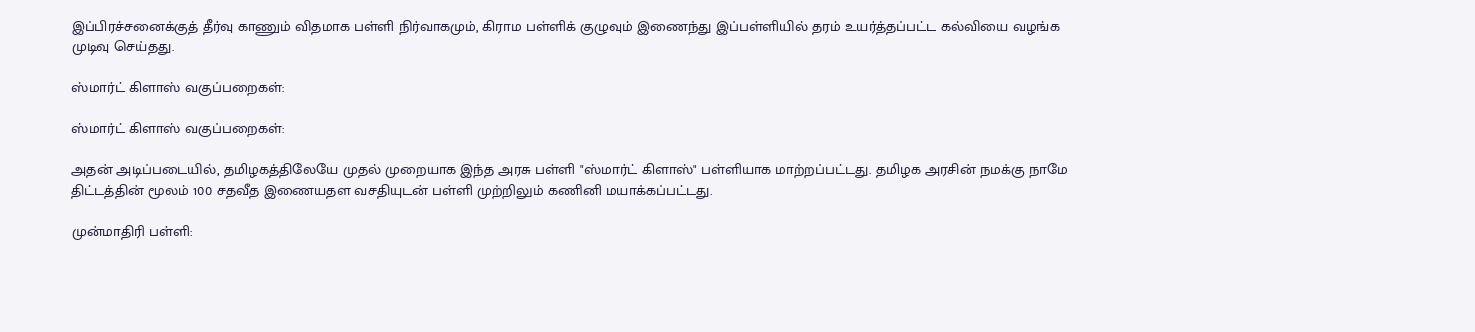இப்பிரச்சனைக்குத் தீர்வு காணும் விதமாக பள்ளி நிர்வாகமும், கிராம பள்ளிக் குழுவும் இணைந்து இப்பள்ளியில் தரம் உயர்த்தப்பட்ட கல்வியை வழங்க முடிவு செய்தது.

ஸ்மார்ட் கிளாஸ் வகுப்பறைகள்:

ஸ்மார்ட் கிளாஸ் வகுப்பறைகள்:

அதன் அடிப்படையில், தமிழகத்திலேயே முதல் முறையாக இந்த அரசு பள்ளி "ஸ்மார்ட் கிளாஸ்" பள்ளியாக மாற்றப்பட்டது. தமிழக அரசின் நமக்கு நாமே திட்டத்தின் மூலம் 100 சதவீத இணையதள வசதியுடன் பள்ளி முற்றிலும் கணினி மயாக்கப்பட்டது.

முன்மாதிரி பள்ளி: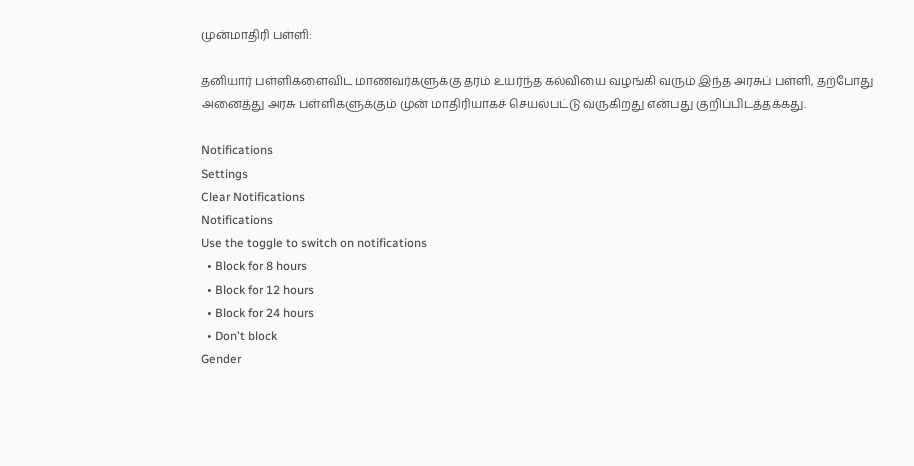முன்மாதிரி பள்ளி:

தனியார் பள்ளிகளைவிட மாணவர்களுக்கு தரம் உயர்ந்த கல்வியை வழங்கி வரும் இந்த அரசுப் பள்ளி, தற்போது அனைத்து அரசு பள்ளிகளுக்கும் முன் மாதிரியாகச் செயல்பட்டு வருகிறது என்பது குறிப்பிடத்தக்கது.

Notifications
Settings
Clear Notifications
Notifications
Use the toggle to switch on notifications
  • Block for 8 hours
  • Block for 12 hours
  • Block for 24 hours
  • Don't block
Gender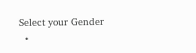Select your Gender
  •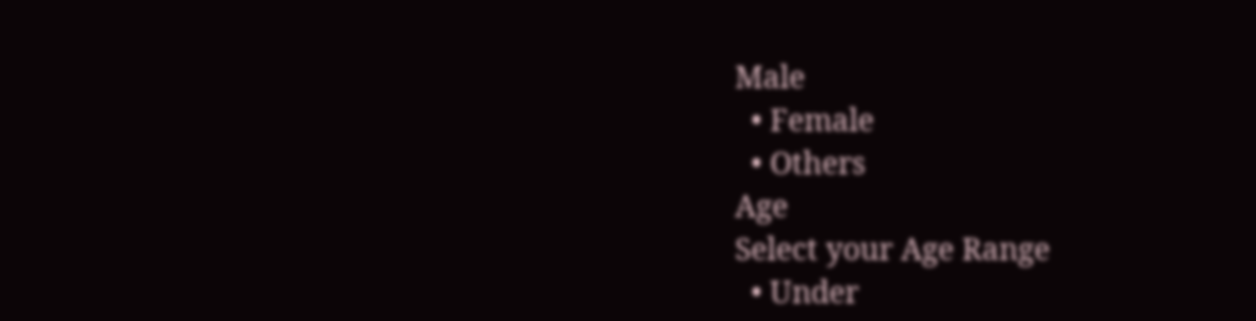Male
  • Female
  • Others
Age
Select your Age Range
  • Under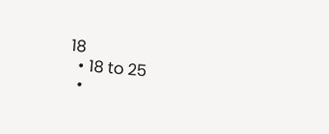18
  • 18 to 25
  •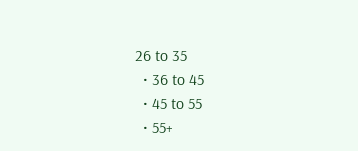26 to 35
  • 36 to 45
  • 45 to 55
  • 55+